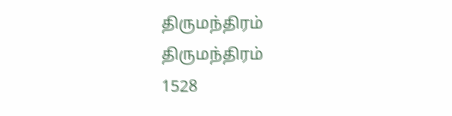திருமந்திரம்
திருமந்திரம்
1528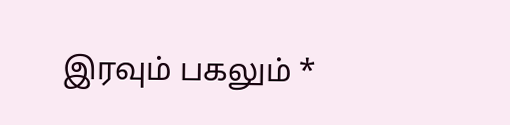இரவும் பகலும் *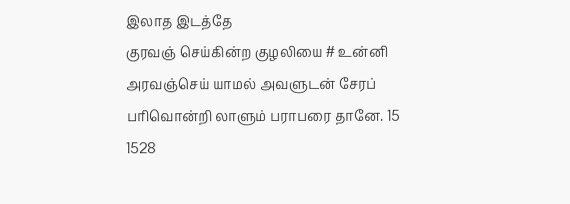இலாத இடத்தே
குரவஞ் செய்கின்ற குழலியை # உன்னி
அரவஞ்செய் யாமல் அவளுடன் சேரப்
பரிவொன்றி லாளும் பராபரை தானே. 15
1528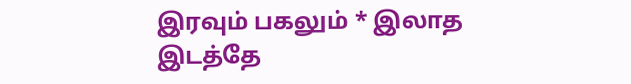இரவும் பகலும் * இலாத இடத்தே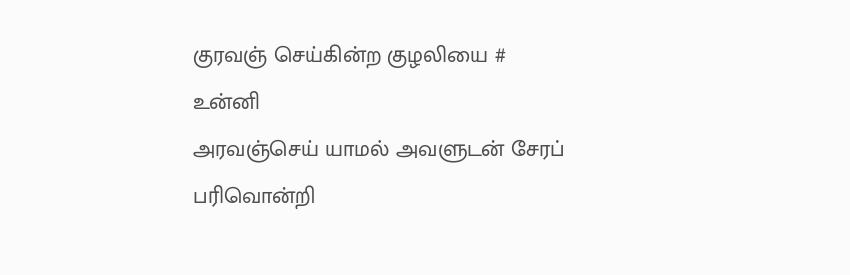குரவஞ் செய்கின்ற குழலியை # உன்னி
அரவஞ்செய் யாமல் அவளுடன் சேரப்
பரிவொன்றி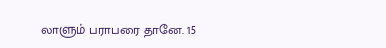லாளும் பராபரை தானே. 15